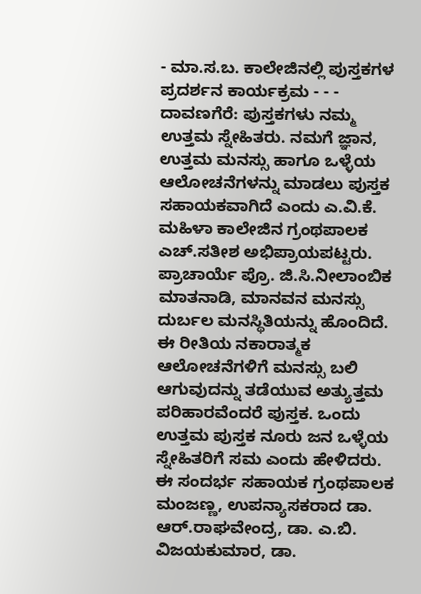- ಮಾ.ಸ.ಬ. ಕಾಲೇಜಿನಲ್ಲಿ ಪುಸ್ತಕಗಳ ಪ್ರದರ್ಶನ ಕಾರ್ಯಕ್ರಮ - - - ದಾವಣಗೆರೆ: ಪುಸ್ತಕಗಳು ನಮ್ಮ ಉತ್ತಮ ಸ್ನೇಹಿತರು. ನಮಗೆ ಜ್ಞಾನ, ಉತ್ತಮ ಮನಸ್ಸು ಹಾಗೂ ಒಳ್ಳೆಯ ಆಲೋಚನೆಗಳನ್ನು ಮಾಡಲು ಪುಸ್ತಕ ಸಹಾಯಕವಾಗಿದೆ ಎಂದು ಎ.ವಿ.ಕೆ. ಮಹಿಳಾ ಕಾಲೇಜಿನ ಗ್ರಂಥಪಾಲಕ ಎಚ್.ಸತೀಶ ಅಭಿಪ್ರಾಯಪಟ್ಟರು.
ಪ್ರಾಚಾರ್ಯೆ ಪ್ರೊ. ಜಿ.ಸಿ.ನೀಲಾಂಬಿಕ ಮಾತನಾಡಿ, ಮಾನವನ ಮನಸ್ಸು ದುರ್ಬಲ ಮನಸ್ಥಿತಿಯನ್ನು ಹೊಂದಿದೆ. ಈ ರೀತಿಯ ನಕಾರಾತ್ಮಕ ಆಲೋಚನೆಗಳಿಗೆ ಮನಸ್ಸು ಬಲಿ ಆಗುವುದನ್ನು ತಡೆಯುವ ಅತ್ಯುತ್ತಮ ಪರಿಹಾರವೆಂದರೆ ಪುಸ್ತಕ. ಒಂದು ಉತ್ತಮ ಪುಸ್ತಕ ನೂರು ಜನ ಒಳ್ಳೆಯ ಸ್ನೇಹಿತರಿಗೆ ಸಮ ಎಂದು ಹೇಳಿದರು.
ಈ ಸಂದರ್ಭ ಸಹಾಯಕ ಗ್ರಂಥಪಾಲಕ ಮಂಜಣ್ಣ, ಉಪನ್ಯಾಸಕರಾದ ಡಾ. ಆರ್.ರಾಘವೇಂದ್ರ, ಡಾ. ಎ.ಬಿ. ವಿಜಯಕುಮಾರ, ಡಾ.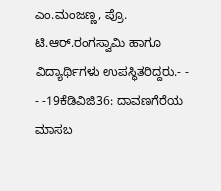ಎಂ.ಮಂಜಣ್ಣ, ಪ್ರೊ. ಟಿ.ಆರ್.ರಂಗಸ್ವಾಮಿ ಹಾಗೂ ವಿದ್ಯಾರ್ಥಿಗಳು ಉಪಸ್ಥಿತರಿದ್ದರು.- - - -19ಕೆಡಿವಿಜಿ36: ದಾವಣಗೆರೆಯ ಮಾಸಬ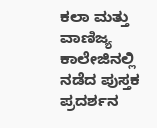ಕಲಾ ಮತ್ತು ವಾಣಿಜ್ಯ ಕಾಲೇಜಿನಲ್ಲಿ ನಡೆದ ಪುಸ್ತಕ ಪ್ರದರ್ಶನ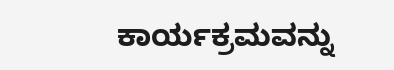ಕಾರ್ಯಕ್ರಮವನ್ನು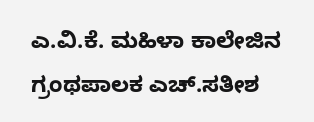ಎ.ವಿ.ಕೆ. ಮಹಿಳಾ ಕಾಲೇಜಿನ ಗ್ರಂಥಪಾಲಕ ಎಚ್.ಸತೀಶ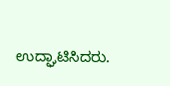ಉದ್ಘಾಟಿಸಿದರು.